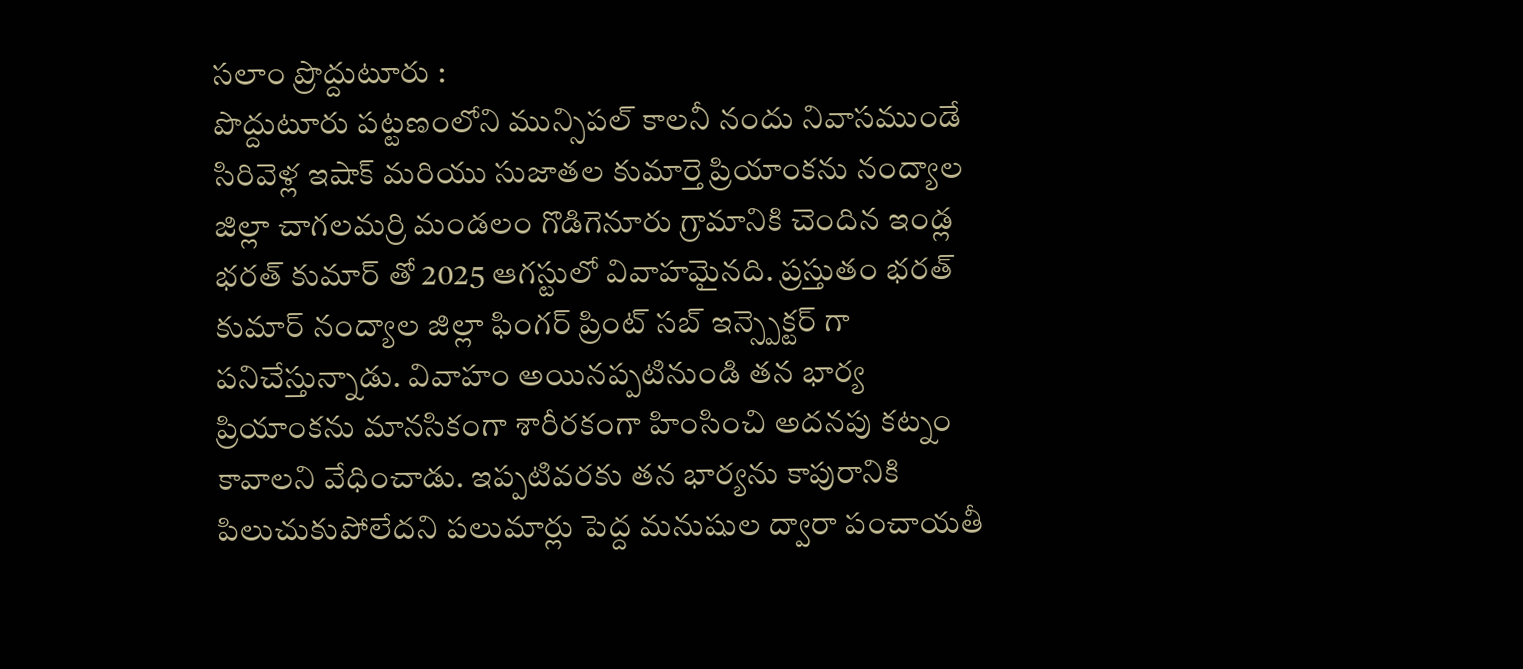సలాం ప్రొద్దుటూరు :
పొద్దుటూరు పట్టణంలోని మున్సిపల్ కాలనీ నందు నివాసముండే సిరివెళ్ల ఇషాక్ మరియు సుజాతల కుమార్తె ప్రియాంకను నంద్యాల జిల్లా చాగలమర్రి మండలం గొడిగెనూరు గ్రామానికి చెందిన ఇండ్ల భరత్ కుమార్ తో 2025 ఆగస్టులో వివాహమైనది. ప్రస్తుతం భరత్ కుమార్ నంద్యాల జిల్లా ఫింగర్ ప్రింట్ సబ్ ఇన్స్పెక్టర్ గా పనిచేస్తున్నాడు. వివాహం అయినప్పటినుండి తన భార్య ప్రియాంకను మానసికంగా శారీరకంగా హింసించి అదనపు కట్నం కావాలని వేధించాడు. ఇప్పటివరకు తన భార్యను కాపురానికి పిలుచుకుపోలేదని పలుమార్లు పెద్ద మనుషుల ద్వారా పంచాయతీ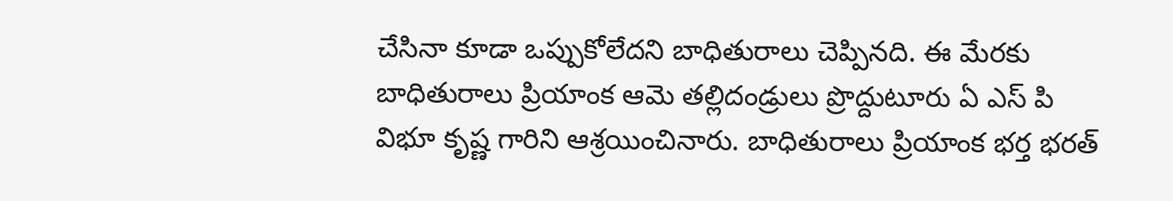చేసినా కూడా ఒప్పుకోలేదని బాధితురాలు చెప్పినది. ఈ మేరకు బాధితురాలు ప్రియాంక ఆమె తల్లిదండ్రులు ప్రొద్దుటూరు ఏ ఎస్ పి విభూ కృష్ణ గారిని ఆశ్రయించినారు. బాధితురాలు ప్రియాంక భర్త భరత్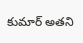కుమార్ అతని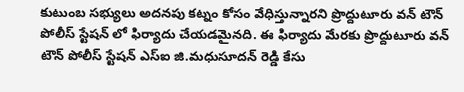కుటుంబ సభ్యులు అదనపు కట్నం కోసం వేధిస్తున్నారని ప్రొద్దుటూరు వన్ టౌన్ పోలీస్ స్టేషన్ లో ఫిర్యాదు చేయడమైనది. ఈ ఫిర్యాదు మేరకు ప్రొద్దుటూరు వన్ టౌన్ పోలీస్ స్టేషన్ ఎస్ఐ జి.మధుసూదన్ రెడ్డి కేసు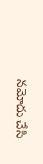నమోదు చేసి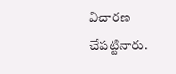విచారణ చేపట్టినారు.